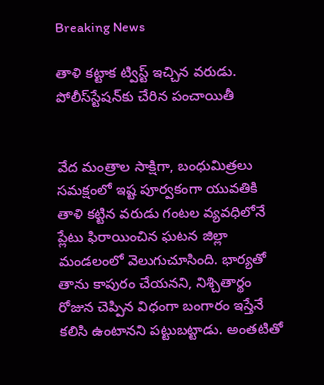Breaking News

తాళి కట్టాక ట్విస్ట్ ఇచ్చిన వరుడు. పోలీస్‌స్టేషన్‌కు చేరిన పంచాయితీ


వేద మంత్రాల సాక్షిగా, బంధుమిత్రలు సమక్షంలో ఇష్ట పూర్వకంగా యువతికి తాళి కట్టిన వరుడు గంటల వ్యవధిలోనే ప్లేటు ఫిరాయించిన ఘటన జిల్లా మండలంలో వెలుగుచూసింది. భార్యతో తాను కాపురం చేయనని, నిశ్చితార్థం రోజున చెప్పిన విధంగా బంగారం ఇస్తేనే కలిసి ఉంటానని పట్టుబట్టాడు. అంతటితో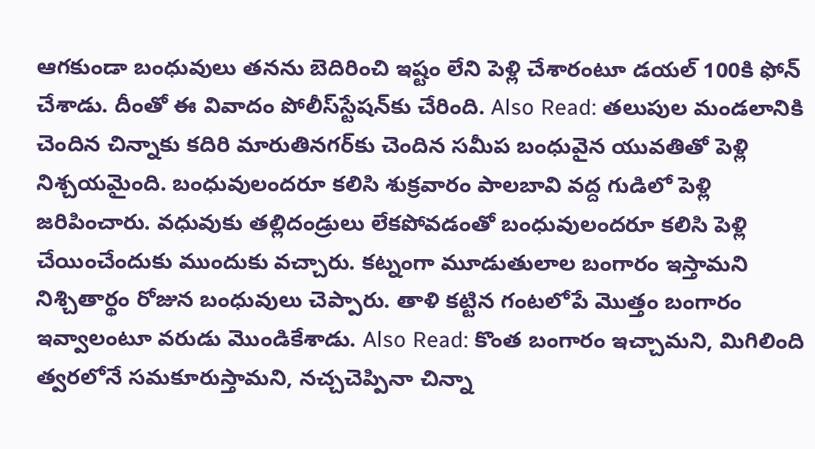ఆగకుండా బంధువులు తనను బెదిరించి ఇష్టం లేని పెళ్లి చేశారంటూ డయల్ 100కి ఫోన్ చేశాడు. దీంతో ఈ వివాదం పోలీస్‌స్టేషన్‌కు చేరింది. Also Read: తలుపుల మండలానికి చెందిన చిన్నాకు కదిరి మారుతినగర్‌కు చెందిన సమీప బంధువైన యువతితో పెళ్లి నిశ్చయమైంది. బంధువులందరూ కలిసి శుక్రవారం పాలబావి వద్ద గుడిలో పెళ్లి జరిపించారు. వధువుకు తల్లిదండ్రులు లేకపోవడంతో బంధువులందరూ కలిసి పెళ్లి చేయించేందుకు ముందుకు వచ్చారు. కట్నంగా మూడుతులాల బంగారం ఇస్తామని నిశ్చితార్థం రోజున బంధువులు చెప్పారు. తాళి కట్టిన గంటలోపే మొత్తం బంగారం ఇవ్వాలంటూ వరుడు మొండికేశాడు. Also Read: కొంత బంగారం ఇచ్చామని, మిగిలింది త్వరలోనే సమకూరుస్తామని, నచ్చచెప్పినా చిన్నా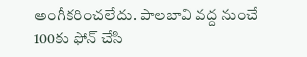అంగీకరించలేదు. పాలబావి వద్ద నుంచే 100కు ఫోన్ చేసి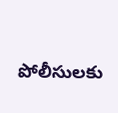పోలీసులకు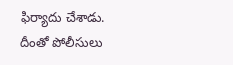ఫిర్యాదు చేశాడు. దీంతో పోలీసులు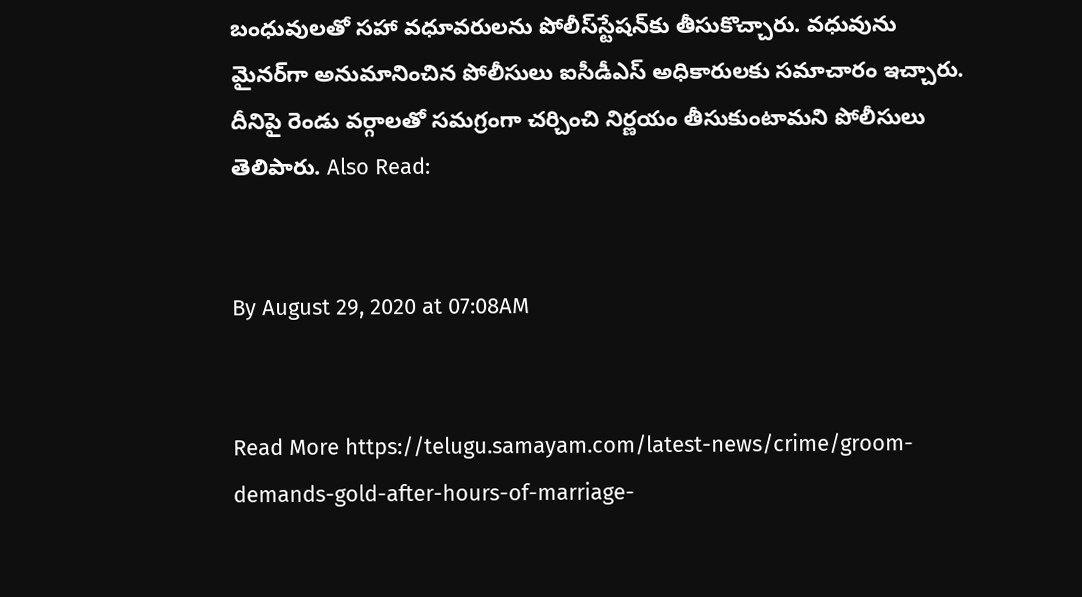బంధువులతో సహా వధూవరులను పోలీస్‌స్టేషన్‌కు తీసుకొచ్చారు. వధువును మైనర్‌గా అనుమానించిన పోలీసులు ఐసీడీఎస్‌ అధికారులకు సమాచారం ఇచ్చారు. దీనిపై రెండు వర్గాలతో సమగ్రంగా చర్చించి నిర్ణయం తీసుకుంటామని పోలీసులు తెలిపారు. Also Read:


By August 29, 2020 at 07:08AM


Read More https://telugu.samayam.com/latest-news/crime/groom-demands-gold-after-hours-of-marriage-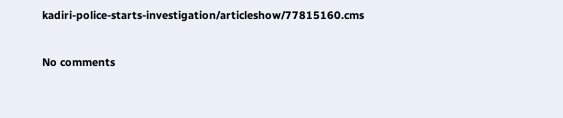kadiri-police-starts-investigation/articleshow/77815160.cms

No comments